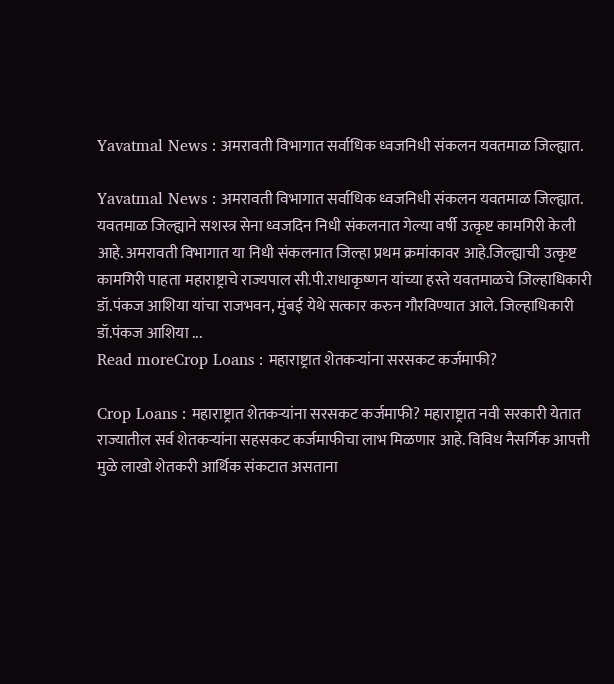Yavatmal News : अमरावती विभागात सर्वाधिक ध्वजनिधी संकलन यवतमाळ जिल्ह्यात.

Yavatmal News : अमरावती विभागात सर्वाधिक ध्वजनिधी संकलन यवतमाळ जिल्ह्यात. यवतमाळ जिल्ह्याने सशस्त्र सेना ध्वजदिन निधी संकलनात गेल्या वर्षी उत्कृष्ट कामगिरी केली आहे. अमरावती विभागात या निधी संकलनात जिल्हा प्रथम क्रमांकावर आहे.जिल्ह्याची उत्कृष्ट कामगिरी पाहता महाराष्ट्राचे राज्यपाल सी.पी.राधाकृष्णन यांच्या हस्ते यवतमाळचे जिल्हाधिकारी डॉ.पंकज आशिया यांचा राजभवन, मुंबई येथे सत्कार करुन गौरविण्यात आले. जिल्हाधिकारी डॉ.पंकज आशिया ...
Read moreCrop Loans : महाराष्ट्रात शेतकऱ्यांना सरसकट कर्जमाफी?

Crop Loans : महाराष्ट्रात शेतकऱ्यांना सरसकट कर्जमाफी? महाराष्ट्रात नवी सरकारी येतात राज्यातील सर्व शेतकऱ्यांना सहसकट कर्जमाफीचा लाभ मिळणार आहे. विविध नैसर्गिक आपत्ती मुळे लाखो शेतकरी आर्थिक संकटात असताना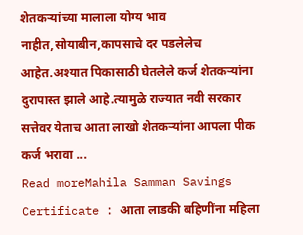शेतकऱ्यांच्या मालाला योग्य भाव नाहीत,सोयाबीन,कापसाचे दर पडलेलेच आहेत.अश्यात पिकासाठी घेतलेले कर्ज शेतकऱ्यांना दुरापास्त झाले आहे.त्यामुळे राज्यात नवी सरकार सत्तेवर येताच आता लाखो शेतकऱ्यांना आपला पीक कर्ज भरावा ...
Read moreMahila Samman Savings Certificate : आता लाडकी बहिणींना महिला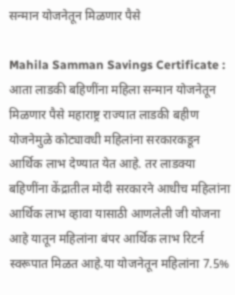सन्मान योजनेतून मिळणार पैसे

Mahila Samman Savings Certificate : आता लाडकी बहिणींना महिला सन्मान योजनेतून मिळणार पैसे महाराष्ट्र राज्यात लाडकी बहीण योजनेमुळे कोट्यावधी महिलांना सरकारकडून आर्थिक लाभ देण्यात येत आहे. तर लाडक्या बहिणींना केंद्रातील मोदी सरकारने आधीच महिलांना आर्थिक लाभ व्हावा यासाठी आणलेली जी योजना आहे यातून महिलांना बंपर आर्थिक लाभ रिटर्न स्वरूपात मिळत आहे.या योजनेतून महिलांना 7.5%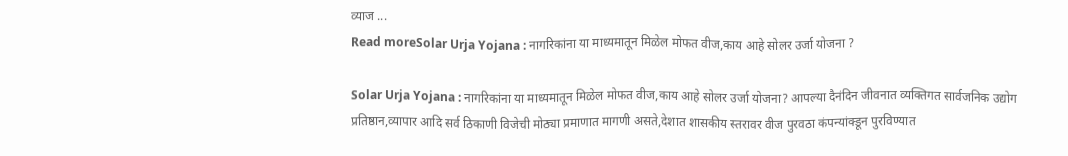व्याज ...
Read moreSolar Urja Yojana : नागरिकांना या माध्यमातून मिळेल मोफत वीज,काय आहे सोलर उर्जा योजना ?

Solar Urja Yojana : नागरिकांना या माध्यमातून मिळेल मोफत वीज,काय आहे सोलर उर्जा योजना? आपल्या दैनंदिन जीवनात व्यक्तिगत सार्वजनिक उद्योग प्रतिष्ठान,व्यापार आदि सर्व ठिकाणी विजेची मोठ्या प्रमाणात मागणी असते,देशात शासकीय स्तरावर वीज पुरवठा कंपन्यांक्डून पुरविण्यात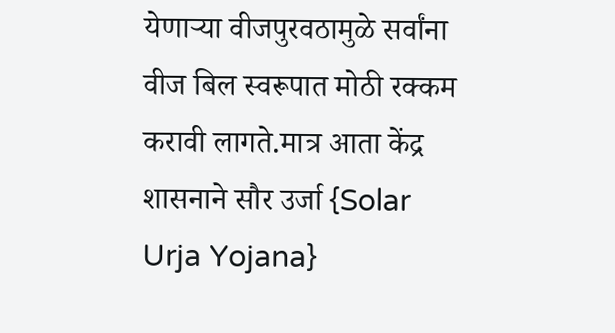येणाऱ्या वीजपुरवठामुळे सर्वांना वीज बिल स्वरूपात मोठी रक्कम करावी लागते.मात्र आता केंद्र शासनाने सौर उर्जा {Solar Urja Yojana}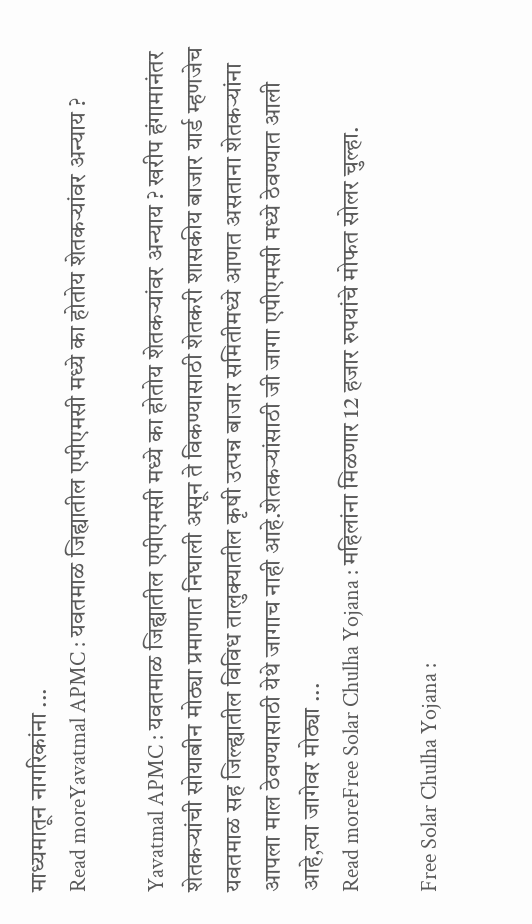माध्यमातून नागरिकांना ...
Read moreYavatmal APMC : यवतमाळ जिह्यातील एपीएमसी मध्ये का होतोय शेतकऱ्यांवर अन्याय ?

Yavatmal APMC : यवतमाळ जिह्यातील एपीएमसी मध्ये का होतोय शेतकऱ्यांवर अन्याय ? खरीप हंगामानंतर शेतकऱ्यांची सोयाबीन मोठ्या प्रमाणात निघाली असून ते विकण्यासाठी शेतकरी शासकीय बाजार यार्ड म्हणजेच यवतमाळ सह जिल्ह्यातील विविध तालुक्यातील कृषी उत्पन्न बाजार समितीमध्ये आणत असताना शेतकऱ्यांना आपला माल ठेवण्यासाठी येथे जागाच नाही आहे.शेतकऱ्यांसाठी जी जागा एपीएमसी मध्ये ठेवण्यात आली आहे,त्या जागेवर मोठ्या ...
Read moreFree Solar Chulha Yojana : महिलांना मिळणार 12 हजार रुपयांचे मोफत सोलर चुल्हा.

Free Solar Chulha Yojana :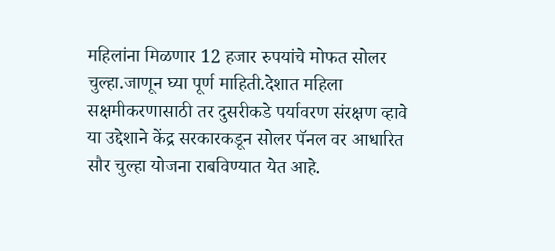महिलांना मिळणार 12 हजार रुपयांचे मोफत सोलर चुल्हा.जाणून घ्या पूर्ण माहिती.देशात महिला सक्षमीकरणासाठी तर दुसरीकडे पर्यावरण संरक्षण व्हावे या उद्देशाने केंद्र सरकारकडून सोलर पॅनल वर आधारित सौर चुल्हा योजना राबविण्यात येत आहे.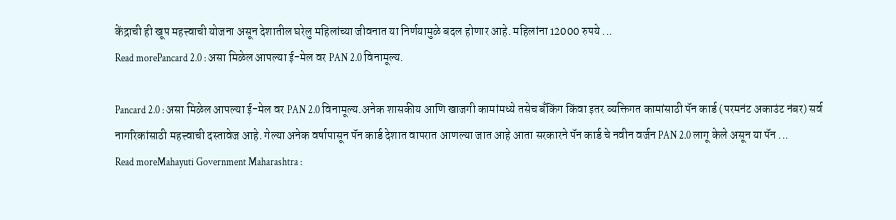केंद्राची ही खूप महत्त्वाची योजना असून देशातील घरेलु महिलांच्या जीवनात या निर्णयामुळे बदल होणार आहे. महिलांना 12000 रुपये ...
Read morePancard 2.0 : असा मिळेल आपल्या ई-मेल वर PAN 2.0 विनामूल्य.

Pancard 2.0 : असा मिळेल आपल्या ई-मेल वर PAN 2.0 विनामूल्य.अनेक शासकीय आणि खाजगी कामांमध्ये तसेच बँकिंग किंवा इतर व्यक्तिगत कामांसाठी पॅन कार्ड (परमनंट अकाउंट नंबर) सर्व नागरिकांसाठी महत्त्वाची दस्तावेज आहे. गेल्या अनेक वर्षापासून पॅन कार्ड देशात वापरात आणल्या जात आहे आता सरकारने पॅन कार्ड चे नवीन वर्जन PAN 2.0 लागू केले असून या पॅन ...
Read moreMahayuti Government Maharashtra :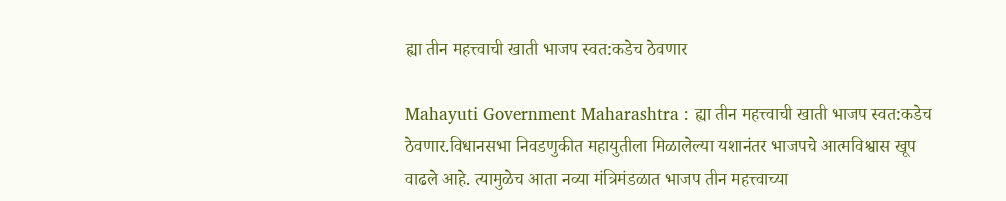ह्या तीन महत्त्वाची खाती भाजप स्वत:कडेच ठेवणार

Mahayuti Government Maharashtra : ह्या तीन महत्त्वाची खाती भाजप स्वत:कडेच ठेवणार.विधानसभा निवडणुकीत महायुतीला मिळालेल्या यशानंतर भाजपचे आत्मविश्वास खूप वाढले आहे. त्यामुळेच आता नव्या मंत्रिमंडळात भाजप तीन महत्त्वाच्या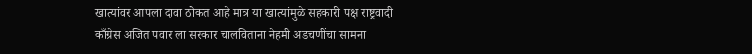खात्यांवर आपला दावा ठोकत आहे मात्र या खात्यांमुळे सहकारी पक्ष राष्ट्रवादी काँग्रेस अजित पवार ला सरकार चालविताना नेहमी अडचणींचा सामना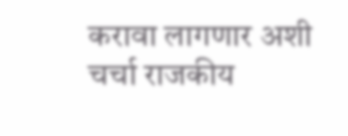करावा लागणार अशी चर्चा राजकीय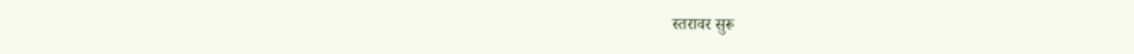स्तरावर सुरू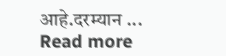आहे.दरम्यान ...
Read more